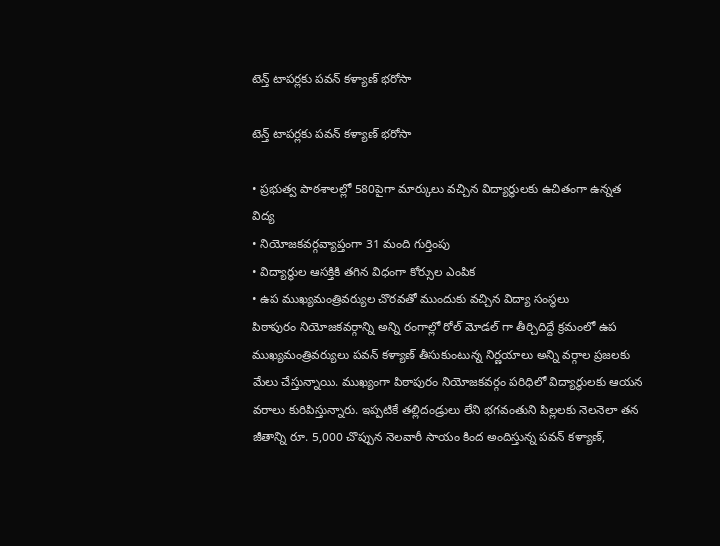టెన్త్ టాపర్లకు పవన్ కళ్యాణ్ భరోసా

టెన్త్ టాపర్లకు పవన్ కళ్యాణ్ భరోసా

• ప్రభుత్వ పాఠశాలల్లో 580పైగా మార్కులు వచ్చిన విద్యార్థులకు ఉచితంగా ఉన్నత విద్య
• నియోజకవర్గవ్యాప్తంగా 31 మంది గుర్తింపు
• విద్యార్థుల ఆసక్తికి తగిన విధంగా కోర్సుల ఎంపిక
• ఉప ముఖ్యమంత్రివర్యుల చొరవతో ముందుకు వచ్చిన విద్యా సంస్థలు
పిఠాపురం నియోజకవర్గాన్ని అన్ని రంగాల్లో రోల్ మోడల్ గా తీర్చిదిద్దే క్రమంలో ఉప ముఖ్యమంత్రివర్యులు పవన్ కళ్యాణ్ తీసుకుంటున్న నిర్ణయాలు అన్ని వర్గాల ప్రజలకు మేలు చేస్తున్నాయి. ముఖ్యంగా పిఠాపురం నియోజకవర్గం పరిధిలో విద్యార్థులకు ఆయన వరాలు కురిపిస్తున్నారు. ఇప్పటికే తల్లిదండ్రులు లేని భగవంతుని పిల్లలకు నెలనెలా తన జీతాన్ని రూ. 5,000 చొప్పున నెలవారీ సాయం కింద అందిస్తున్న పవన్ కళ్యాణ్,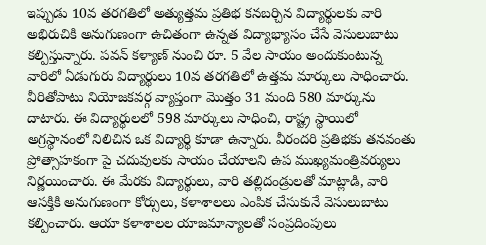ఇప్పుడు 10వ తరగతిలో అత్యుత్తమ ప్రతిభ కనబర్చిన విద్యార్థులకు వారి అభిరుచికి అనుగుణంగా ఉచితంగా ఉన్నత విద్యాభ్యాసం చేసే వెసులుబాటు కల్పిస్తున్నారు. పవన్ కళ్యాణ్ నుంచి రూ. 5 వేల సాయం అందుకుంటున్న వారిలో ఏడుగురు విద్యార్థులు 10వ తరగతిలో ఉత్తమ మార్కులు సాధించారు. వీరితోపాటు నియోజకవర్గ వ్యాప్తంగా మొత్తం 31 మంది 580 మార్కును దాటారు. ఈ విద్యార్థులలో 598 మార్కులు సాధించి, రాష్ట్ర స్థాయిలో అగ్రస్థానంలో నిలిచిన ఒక విద్యార్థి కూడా ఉన్నారు. వీరందరి ప్రతిభకు తనవంతు ప్రోత్సాహకంగా పై చదువులకు సాయం చేయాలని ఉప ముఖ్యమంత్రివర్యులు నిర్ణయించారు. ఈ మేరకు విద్యార్థులు, వారి తల్లిదండ్రులతో మాట్లాడి, వారి ఆసక్తికి అనుగుణంగా కోర్సులు, కళాశాలలు ఎంపిక చేసుకునే వెసులుబాటు కల్పించారు. ఆయా కళాశాలల యాజమాన్యాలతో సంప్రదింపులు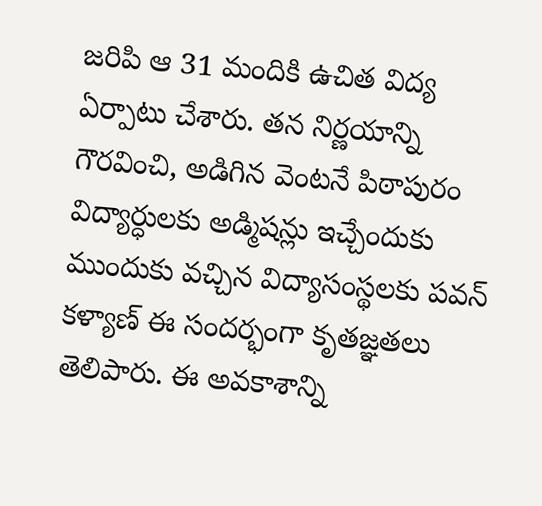జరిపి ఆ 31 మందికి ఉచిత విద్య ఏర్పాటు చేశారు. తన నిర్ణయాన్ని గౌరవించి, అడిగిన వెంటనే పిఠాపురం విద్యార్ధులకు అడ్మిషన్లు ఇచ్చేందుకు ముందుకు వచ్చిన విద్యాసంస్థలకు పవన్ కళ్యాణ్ ఈ సందర్భంగా కృతజ్ఞతలు తెలిపారు. ఈ అవకాశాన్ని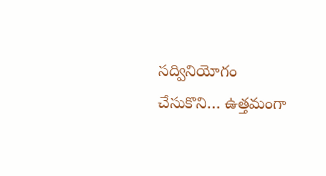సద్వినియోగం చేసుకొని… ఉత్తమంగా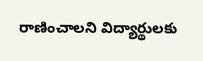రాణించాలని విద్యార్థులకు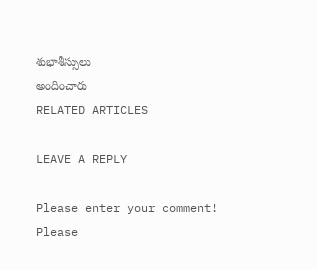శుభాశీస్సులు
అందించారు
RELATED ARTICLES

LEAVE A REPLY

Please enter your comment!
Please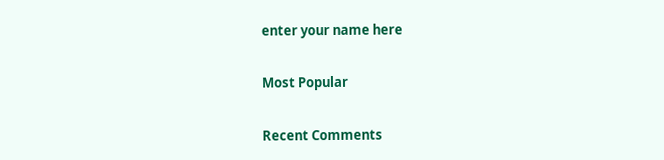enter your name here

Most Popular

Recent Comments